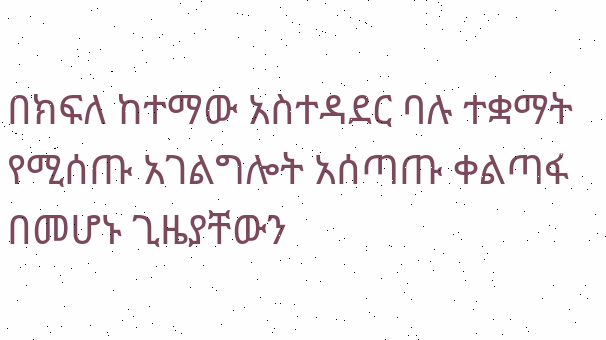በክፍለ ከተማው አስተዳደር ባሉ ተቋማት የሚሰጡ አገልግሎት አሰጣጡ ቀልጣፋ በመሆኑ ጊዜያቸውን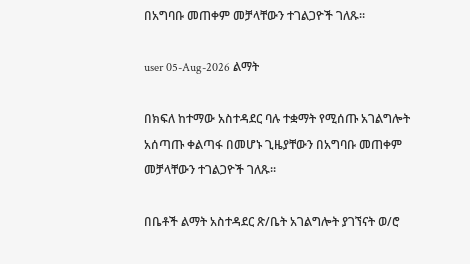በአግባቡ መጠቀም መቻላቸውን ተገልጋዮች ገለጹ።

user 05-Aug-2026 ልማት

በክፍለ ከተማው አስተዳደር ባሉ ተቋማት የሚሰጡ አገልግሎት አሰጣጡ ቀልጣፋ በመሆኑ ጊዜያቸውን በአግባቡ መጠቀም መቻላቸውን ተገልጋዮች ገለጹ።

በቤቶች ልማት አስተዳደር ጽ/ቤት አገልግሎት ያገኘናት ወ/ሮ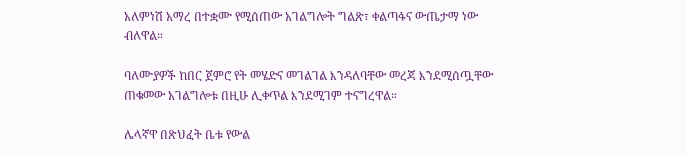አለምነሽ አማረ በተቋሙ የሚሰጠው አገልግሎት ግልጽ፣ ቀልጣፋና ውጤታማ ነው ብለዋል።

ባለሙያዎች ከበር ጀምሮ የት መሄድና መገልገል እንዳለባቸው መረጃ እንደሚሰጧቸው ጠቁመው አገልግሎቱ በዚሁ ሊቀጥል እንደሚገም ተናግረዋል።

ሌላኛዋ በጽህፈት ቤቱ የውል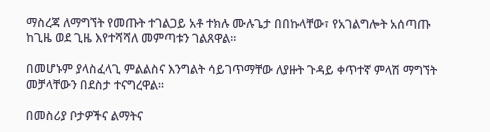ማስረጃ ለማግኘት የመጡት ተገልጋይ አቶ ተክሉ ሙሉጌታ በበኩላቸው፣ የአገልግሎት አሰጣጡ ከጊዜ ወደ ጊዜ እየተሻሻለ መምጣቱን ገልጸዋል።

በመሆኑም ያላስፈላጊ ምልልስና እንግልት ሳይገጥማቸው ለያዙት ጉዳይ ቀጥተኛ ምላሽ ማግኘት መቻላቸውን በደስታ ተናግረዋል።

በመስሪያ ቦታዎችና ልማትና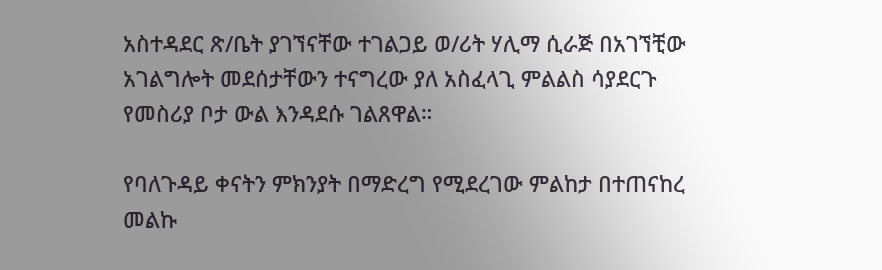አስተዳደር ጽ/ቤት ያገኘናቸው ተገልጋይ ወ/ሪት ሃሊማ ሲራጅ በአገኘቺው አገልግሎት መደሰታቸውን ተናግረው ያለ አስፈላጊ ምልልስ ሳያደርጉ የመስሪያ ቦታ ውል እንዳደሱ ገልጸዋል።

የባለጉዳይ ቀናትን ምክንያት በማድረግ የሚደረገው ምልከታ በተጠናከረ መልኩ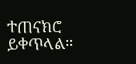ተጠናክሮ ይቀጥላል።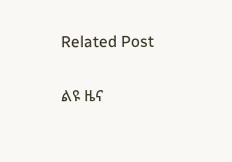Related Post

ልዩ ዜና